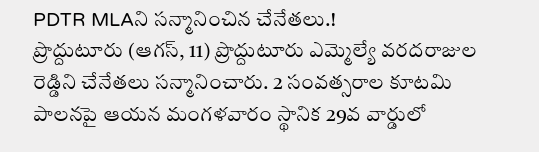PDTR MLAని సన్మానించిన చేనేతలు.!
ప్రొద్దుటూరు (ఆగస్, 11) ప్రొద్దుటూరు ఎమ్మెల్యే వరదరాజుల రెడ్డిని చేనేతలు సన్మానించారు. 2 సంవత్సరాల కూటమి పాలనపై ఆయన మంగళవారం స్థానిక 29వ వార్డులో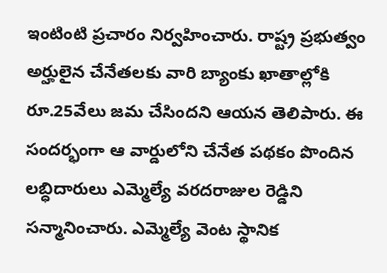ఇంటింటి ప్రచారం నిర్వహించారు. రాష్ట్ర ప్రభుత్వం అర్హులైన చేనేతలకు వారి బ్యాంకు ఖాతాల్లోకి రూ.25వేలు జమ చేసిందని ఆయన తెలిపారు. ఈ సందర్భంగా ఆ వార్డులోని చేనేత పథకం పొందిన లబ్ధిదారులు ఎమ్మెల్యే వరదరాజుల రెడ్డిని సన్మానించారు. ఎమ్మెల్యే వెంట స్థానిక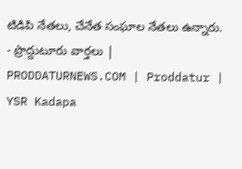టిడిపి నేతలు, చేనేత సంఘాల నేతలు ఉన్నారు.
- ప్రొద్దుటూరు వార్తలు | PRODDATURNEWS.COM | Proddatur | YSR Kadapa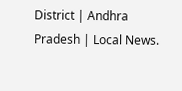District | Andhra Pradesh | Local News.